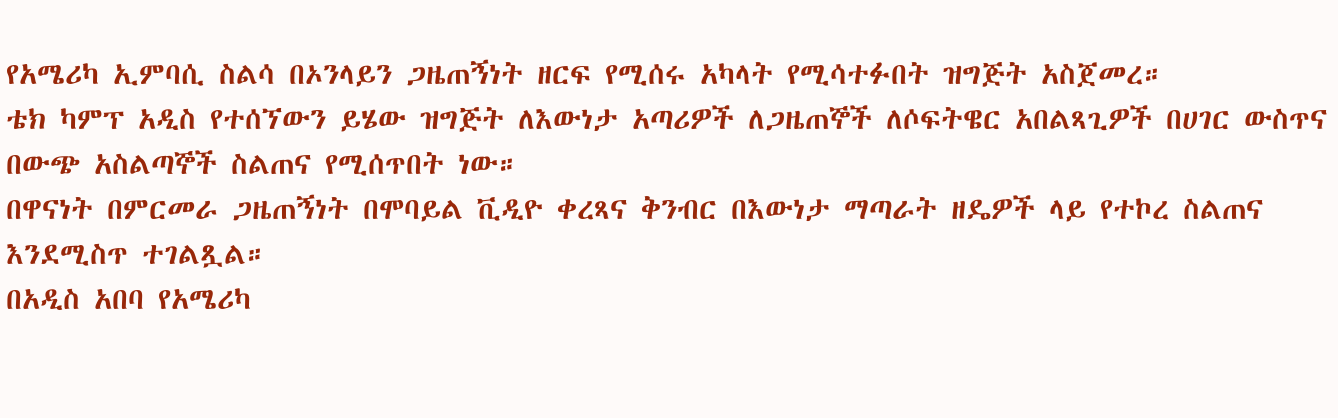የአሜሪካ ኢምባሲ ስልሳ በኦንላይን ጋዜጠኝነት ዘርፍ የሚሰሩ አካላት የሚሳተፉበት ዝግጅት አስጀመረ።
ቴክ ካምፕ አዲስ የተሰኘውን ይሄው ዝግጅት ለእውነታ አጣሪዎች ለጋዜጠኞች ለሶፍትዌር አበልጻጊዎች በሀገር ውስጥና በውጭ አስልጣኞች ስልጠና የሚሰጥበት ነው።
በዋናነት በምርመራ ጋዜጠኝነት በሞባይል ቪዲዮ ቀረጻና ቅንብር በእውነታ ማጣራት ዘዴዎች ላይ የተኮረ ስልጠና እንደሚስጥ ተገልጿል።
በአዲስ አበባ የአሜሪካ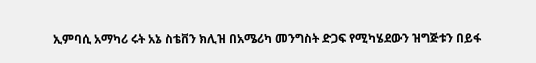ኢምባሲ አማካሪ ሩት አኔ ስቴቨን ክሊዝ በአሜሪካ መንግስት ድጋፍ የሚካሄደውን ዝግጅቱን በይፋ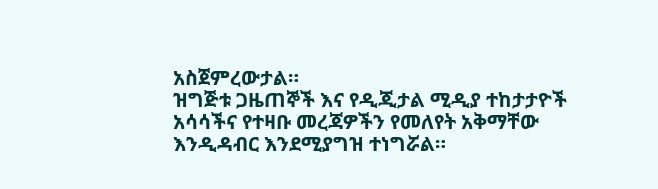አስጀምረውታል።
ዝግጅቱ ጋዜጠኞች እና የዲጂታል ሚዲያ ተከታታዮች አሳሳችና የተዛቡ መረጃዎችን የመለየት አቅማቸው እንዲዳብር እንደሚያግዝ ተነግሯል።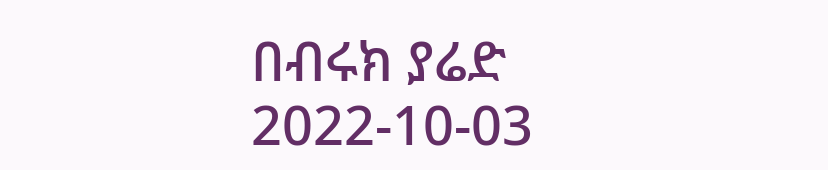በብሩክ ያሬድ
2022-10-03